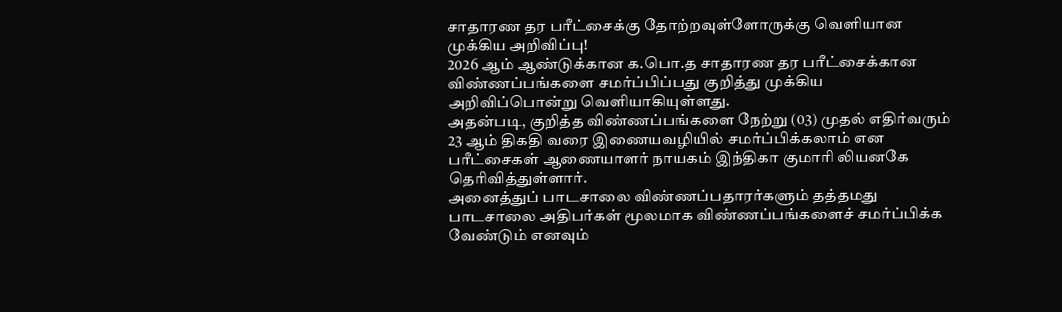சாதாரண தர பரீட்சைக்கு தோற்றவுள்ளோருக்கு வெளியான முக்கிய அறிவிப்பு!
2026 ஆம் ஆண்டுக்கான க.பொ.த சாதாரண தர பரீட்சைக்கான விண்ணப்பங்களை சமர்ப்பிப்பது குறித்து முக்கிய அறிவிப்பொன்று வெளியாகியுள்ளது.
அதன்படி, குறித்த விண்ணப்பங்களை நேற்று (03) முதல் எதிர்வரும் 23 ஆம் திகதி வரை இணையவழியில் சமர்ப்பிக்கலாம் என பரீட்சைகள் ஆணையாளர் நாயகம் இந்திகா குமாரி லியனகே தெரிவித்துள்ளார்.
அனைத்துப் பாடசாலை விண்ணப்பதாரர்களும் தத்தமது பாடசாலை அதிபர்கள் மூலமாக விண்ணப்பங்களைச் சமர்ப்பிக்க வேண்டும் எனவும்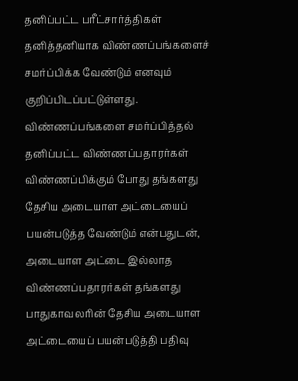தனிப்பட்ட பரீட்சார்த்திகள் தனித்தனியாக விண்ணப்பங்களைச் சமர்ப்பிக்க வேண்டும் எனவும் குறிப்பிடப்பட்டுள்ளது.
விண்ணப்பங்களை சமர்ப்பித்தல்
தனிப்பட்ட விண்ணப்பதாரர்கள் விண்ணப்பிக்கும் போது தங்களது தேசிய அடையாள அட்டையைப் பயன்படுத்த வேண்டும் என்பதுடன், அடையாள அட்டை இல்லாத விண்ணப்பதாரர்கள் தங்களது பாதுகாவலரின் தேசிய அடையாள அட்டையைப் பயன்படுத்தி பதிவு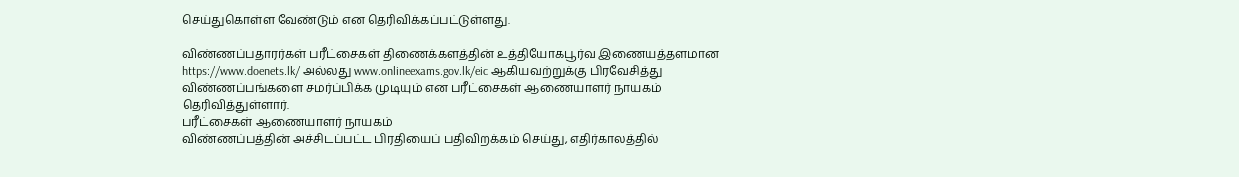செய்துகொள்ள வேண்டும் என தெரிவிக்கப்பட்டுள்ளது.

விண்ணப்பதாரர்கள் பரீட்சைகள் திணைக்களத்தின் உத்தியோகபூர்வ இணையத்தளமான https://www.doenets.lk/ அல்லது www.onlineexams.gov.lk/eic ஆகியவற்றுக்கு பிரவேசித்து விண்ணப்பங்களை சமர்ப்பிக்க முடியும் என பரீட்சைகள் ஆணையாளர் நாயகம் தெரிவித்துள்ளார்.
பரீட்சைகள் ஆணையாளர் நாயகம்
விண்ணப்பத்தின் அச்சிடப்பட்ட பிரதியைப் பதிவிறக்கம் செய்து, எதிர்காலத்தில்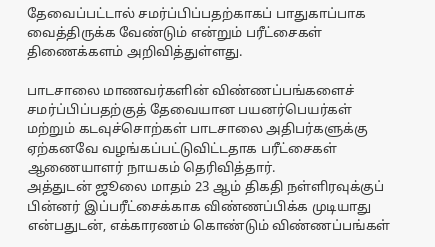தேவைப்பட்டால் சமர்ப்பிப்பதற்காகப் பாதுகாப்பாக வைத்திருக்க வேண்டும் என்றும் பரீட்சைகள் திணைக்களம் அறிவித்துள்ளது.

பாடசாலை மாணவர்களின் விண்ணப்பங்களைச் சமர்ப்பிப்பதற்குத் தேவையான பயனர்பெயர்கள் மற்றும் கடவுச்சொற்கள் பாடசாலை அதிபர்களுக்கு ஏற்கனவே வழங்கப்பட்டுவிட்டதாக பரீட்சைகள் ஆணையாளர் நாயகம் தெரிவித்தார்.
அத்துடன் ஜூலை மாதம் 23 ஆம் திகதி நள்ளிரவுக்குப் பின்னர் இப்பரீட்சைக்காக விண்ணப்பிக்க முடியாது என்பதுடன், எக்காரணம் கொண்டும் விண்ணப்பங்கள்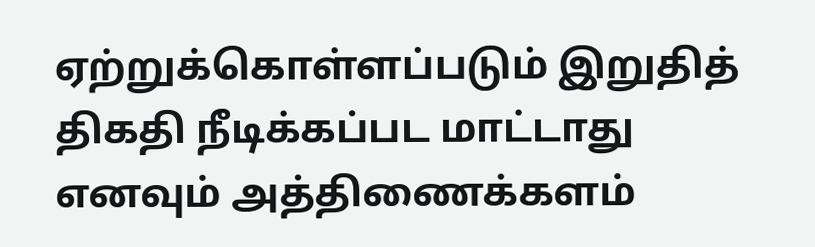ஏற்றுக்கொள்ளப்படும் இறுதித் திகதி நீடிக்கப்பட மாட்டாது எனவும் அத்திணைக்களம்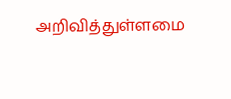அறிவித்துள்ளமை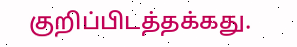குறிப்பிடத்தக்கது.